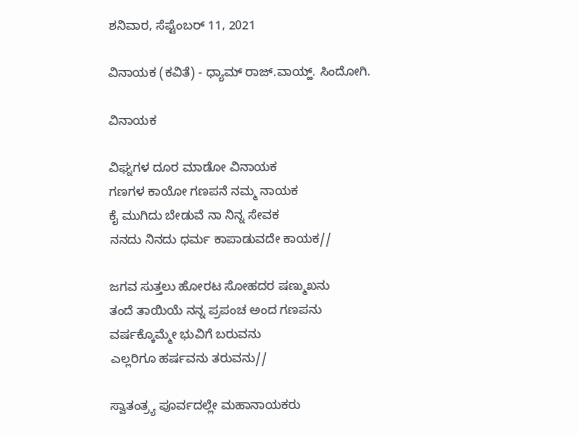ಶನಿವಾರ, ಸೆಪ್ಟೆಂಬರ್ 11, 2021

ವಿನಾಯಕ (ಕವಿತೆ) - ಧ್ಯಾಮ್ ರಾಜ್.ವಾಯ್ಹ್. ಸಿಂದೋಗಿ.

ವಿನಾಯಕ

ವಿಘ್ನಗಳ ದೂರ ಮಾಡೋ ವಿನಾಯಕ
ಗಣಗಳ ಕಾಯೋ ಗಣಪನೆ ನಮ್ಮ ನಾಯಕ
ಕೈ ಮುಗಿದು ಬೇಡುವೆ ನಾ ನಿನ್ನ ಸೇವಕ
ನನದು ನಿನದು ಧರ್ಮ ಕಾಪಾಡುವದೇ ಕಾಯಕ//

ಜಗವ ಸುತ್ತಲು ಹೋರಟ ಸೋಹದರ ಷಣ್ಮುಖನು
ತಂದೆ ತಾಯಿಯೆ ನನ್ನ ಪ್ರಪಂಚ ಅಂದ ಗಣಪನು
ವರ್ಷಕ್ಕೊಮ್ಮೇ ಭುವಿಗೆ ಬರುವನು
ಎಲ್ಲರಿಗೂ ಹರ್ಷವನು ತರುವನು//

ಸ್ವಾತಂತ್ರ್ಯ ಪೂರ್ವದಲ್ಲೇ ಮಹಾನಾಯಕರು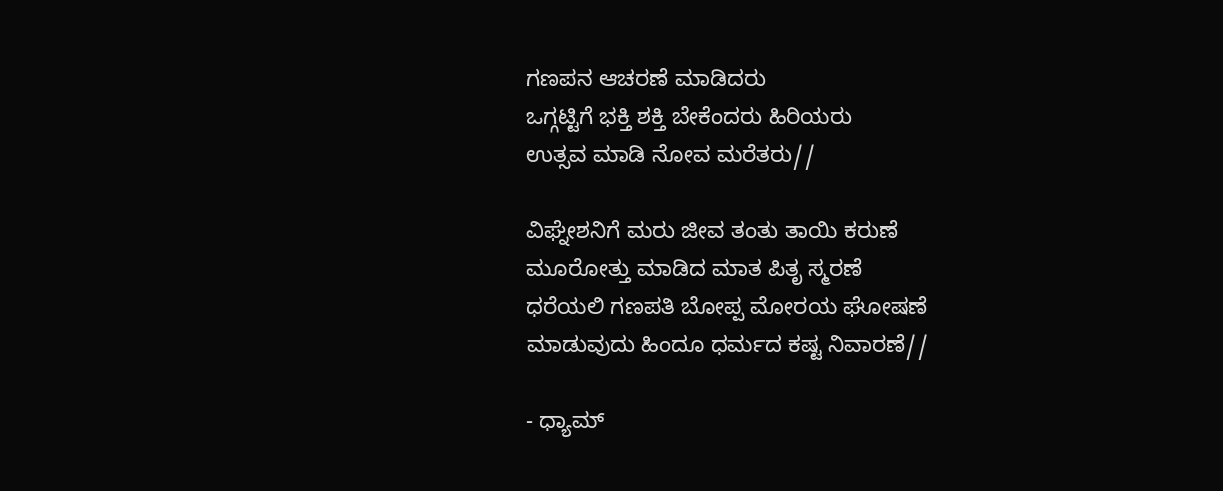ಗಣಪನ ಆಚರಣೆ ಮಾಡಿದರು
ಒಗ್ಗಟ್ಟಿಗೆ ಭಕ್ತಿ ಶಕ್ತಿ ಬೇಕೆಂದರು ಹಿರಿಯರು
ಉತ್ಸವ ಮಾಡಿ ನೋವ ಮರೆತರು//

ವಿಘ್ನೇಶನಿಗೆ ಮರು ಜೀವ ತಂತು ತಾಯಿ ಕರುಣೆ
ಮೂರೋತ್ತು ಮಾಡಿದ ಮಾತ ಪಿತೃ ಸ್ಮರಣೆ
ಧರೆಯಲಿ ಗಣಪತಿ ಬೋಪ್ಪ ಮೋರಯ ಘೋಷಣೆ
ಮಾಡುವುದು ಹಿಂದೂ ಧರ್ಮದ ಕಷ್ಟ ನಿವಾರಣೆ//

- ಧ್ಯಾಮ್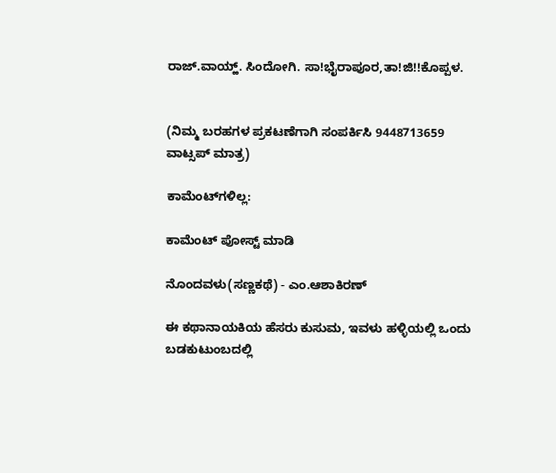ರಾಜ್.ವಾಯ್ಹ್. ಸಿಂದೋಗಿ. ಸಾ!ಭೈರಾಪೂರ,ತಾ!ಜಿ!!ಕೊಪ್ಪಳ.


(ನಿಮ್ಮ ಬರಹಗಳ ಪ್ರಕಟಣೆಗಾಗಿ ಸಂಪರ್ಕಿಸಿ 9448713659 ವಾಟ್ಸಪ್ ಮಾತ್ರ)

ಕಾಮೆಂಟ್‌ಗಳಿಲ್ಲ:

ಕಾಮೆಂಟ್‌‌ ಪೋಸ್ಟ್‌ ಮಾಡಿ

ನೊಂದವಳು(ಸಣ್ಣಕಥೆ) - ಎಂ.ಆಶಾಕಿರಣ್

ಈ ಕಥಾನಾಯಕಿಯ ಹೆಸರು ಕುಸುಮ, ಇವಳು ಹಳ್ಳಿಯಲ್ಲಿ ಒಂದು ಬಡಕುಟುಂಬದಲ್ಲಿ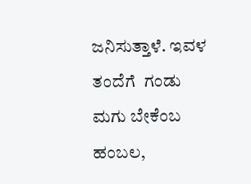ಜನಿಸುತ್ತಾಳೆ. ಇವಳ ತಂದೆಗೆ  ಗಂಡು ಮಗು ಬೇಕೆಂಬ ಹಂಬಲ,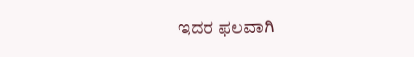ಇದರ ಫಲವಾಗಿ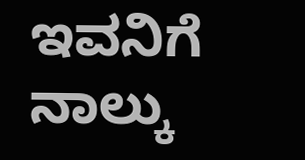ಇವನಿಗೆ ನಾಲ್ಕು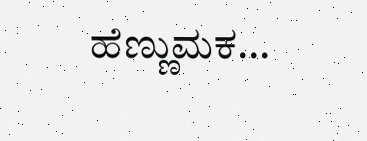ಹೆಣ್ಣುಮಕ...